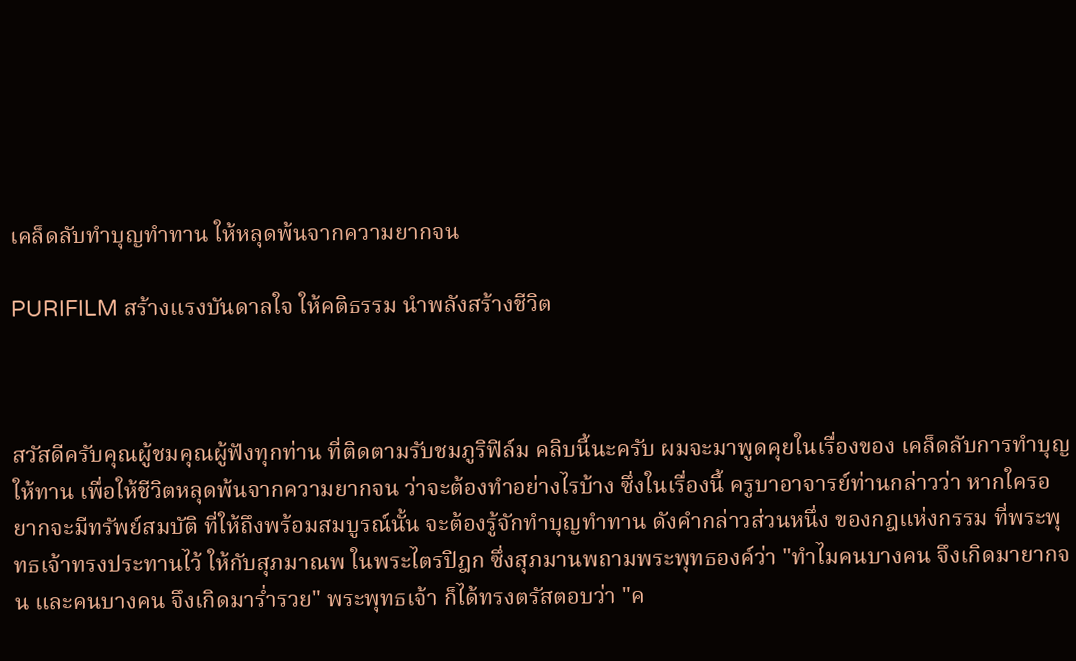เคล็ดลับทำบุญทำทาน ให้หลุดพ้นจากความยากจน

PURIFILM สร้างแรงบันดาลใจ ให้คติธรรม นำพลังสร้างชีวิต



สวัสดีครับคุณผู้ชมคุณผู้ฟังทุกท่าน ที่ติดตามรับชมภูริฟิล์ม คลิบนี้นะครับ ผมจะมาพูดคุยในเรื่องของ เคล็ดลับการทำบุญให้ทาน เพื่อให้ชีวิตหลุดพ้นจากความยากจน ว่าจะต้องทำอย่างไรบ้าง ซึ่งในเรื่องนี้ ครูบาอาจารย์ท่านกล่าวว่า หากใครอยากจะมีทรัพย์สมบัติ ที่ให้ถึงพร้อมสมบูรณ์นั้น จะต้องรู้จักทำบุญทำทาน ดังคำกล่าวส่วนหนึ่ง ของกฎแห่งกรรม ที่พระพุทธเจ้าทรงประทานไว้ ให้กับสุภมาณพ ในพระไตรปิฎก ซึ่งสุภมานพถามพระพุทธองค์ว่า "ทำไมคนบางคน จึงเกิดมายากจน และคนบางคน จึงเกิดมาร่ำรวย" พระพุทธเจ้า ก็ได้ทรงตรัสตอบว่า "ค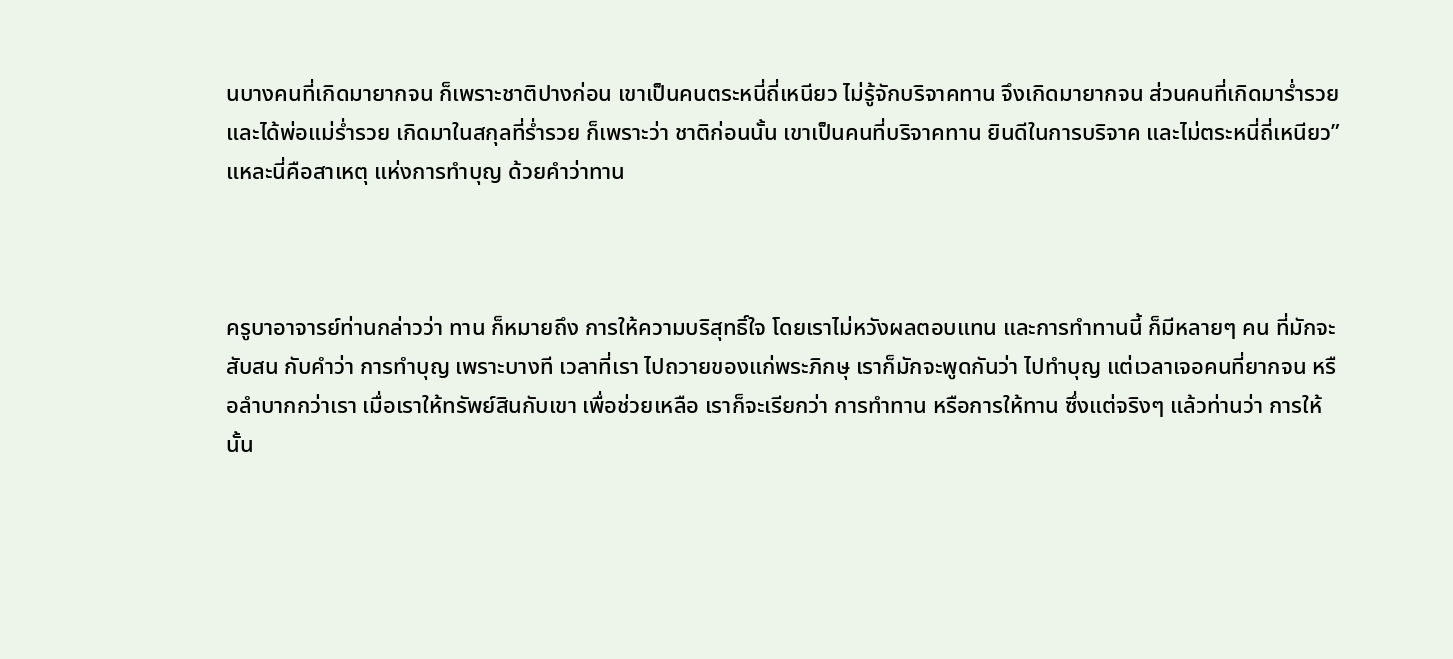นบางคนที่เกิดมายากจน ก็เพราะชาติปางก่อน เขาเป็นคนตระหนี่ถี่เหนียว ไม่รู้จักบริจาคทาน จึงเกิดมายากจน ส่วนคนที่เกิดมาร่ำรวย และได้พ่อแม่ร่ำรวย เกิดมาในสกุลที่ร่ำรวย ก็เพราะว่า ชาติก่อนนั้น เขาเป็นคนที่บริจาคทาน ยินดีในการบริจาค และไม่ตระหนี่ถี่เหนียว” แหละนี่คือสาเหตุ แห่งการทำบุญ ด้วยคำว่าทาน



ครูบาอาจารย์ท่านกล่าวว่า ทาน ก็หมายถึง การให้ความบริสุทธิ์ใจ โดยเราไม่หวังผลตอบแทน และการทำทานนี้ ก็มีหลายๆ คน ที่มักจะสับสน กับคำว่า การทำบุญ เพราะบางที เวลาที่เรา ไปถวายของแก่พระภิกษุ เราก็มักจะพูดกันว่า ไปทำบุญ แต่เวลาเจอคนที่ยากจน หรือลำบากกว่าเรา เมื่อเราให้ทรัพย์สินกับเขา เพื่อช่วยเหลือ เราก็จะเรียกว่า การทำทาน หรือการให้ทาน ซึ่งแต่จริงๆ แล้วท่านว่า การให้นั้น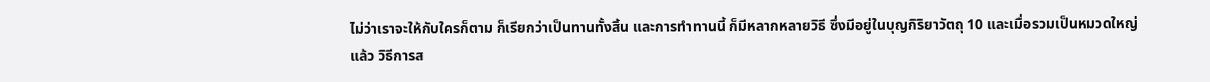ไม่ว่าเราจะให้กับใครก็ตาม ก็เรียกว่าเป็นทานทั้งสิ้น และการทำทานนี้ ก็มีหลากหลายวิธี ซึ่งมีอยู่ในบุญกิริยาวัตถุ 10 และเมื่อรวมเป็นหมวดใหญ่แล้ว วิธีการส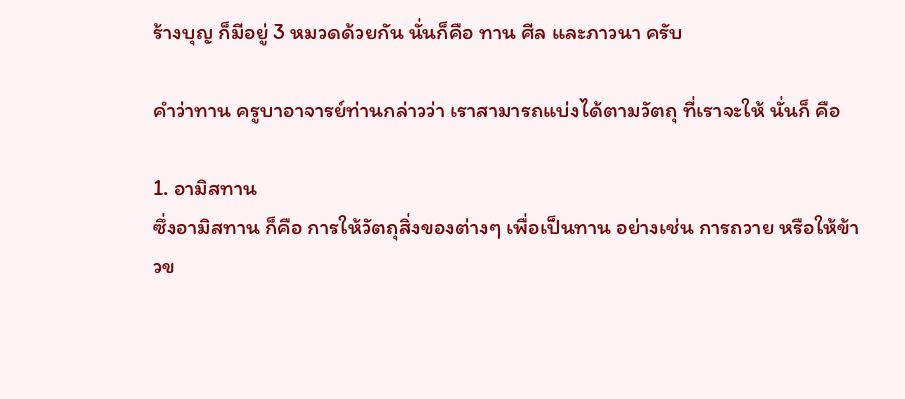ร้างบุญ ก็มีอยู่ 3 หมวดด้วยกัน นั่นก็คือ ทาน ศีล และภาวนา ครับ

คำว่าทาน ครูบาอาจารย์ท่านกล่าวว่า เราสามารถแบ่งได้ตามวัตถุ ที่เราจะให้ นั่นก็ คือ

1. อามิสทาน
ซึ่งอามิสทาน ก็คือ การให้วัตถุสิ่งของต่างๆ เพื่อเป็นทาน อย่างเช่น การถวาย หรือให้ข้าวข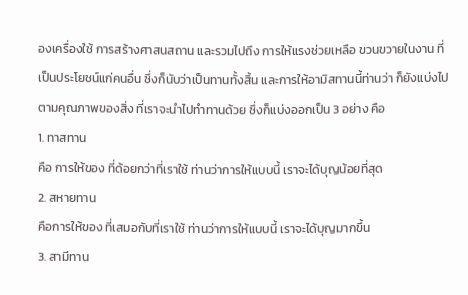องเครื่องใช้ การสร้างศาสนสถาน และรวมไปถึง การให้แรงช่วยเหลือ ขวนขวายในงาน ที่เป็นประโยชน์แก่คนอื่น ซึ่งก็นับว่าเป็นทานทั้งสิ้น และการให้อามิสทานนี้ท่านว่า ก็ยังแบ่งไปตามคุณภาพของสิ่ง ที่เราจะนำไปทำทานด้วย ซึ่งก็แบ่งออกเป็น 3 อย่าง คือ
1. ทาสทาน
คือ การให้ของ ที่ด้อยกว่าที่เราใช้ ท่านว่าการให้แบบนี้ เราจะได้บุญน้อยที่สุด
2. สหายทาน
คือการให้ของ ที่เสมอกับที่เราใช้ ท่านว่าการให้แบบนี้ เราจะได้บุญมากขึ้น
3. สามีทาน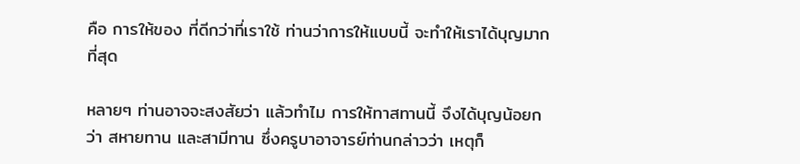คือ การให้ของ ที่ดีกว่าที่เราใช้ ท่านว่าการให้แบบนี้ จะทำให้เราได้บุญมากที่สุด

หลายๆ ท่านอาจจะสงสัยว่า แล้วทำไม การให้ทาสทานนี้ จึงได้บุญน้อยกว่า สหายทาน และสามีทาน ซึ่งครูบาอาจารย์ท่านกล่าวว่า เหตุก็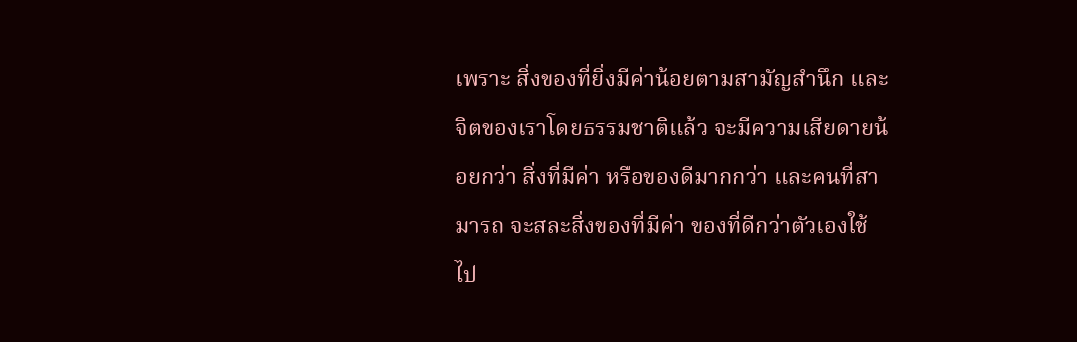เพราะ สิ่งของที่ยิ่งมีค่าน้อยตามสามัญสำนึก และจิตของเราโดยธรรมชาติแล้ว จะมีความเสียดายน้อยกว่า สิ่งที่มีค่า หรือของดีมากกว่า และคนที่สามารถ จะสละสิ่งของที่มีค่า ของที่ดีกว่าตัวเองใช้ ไป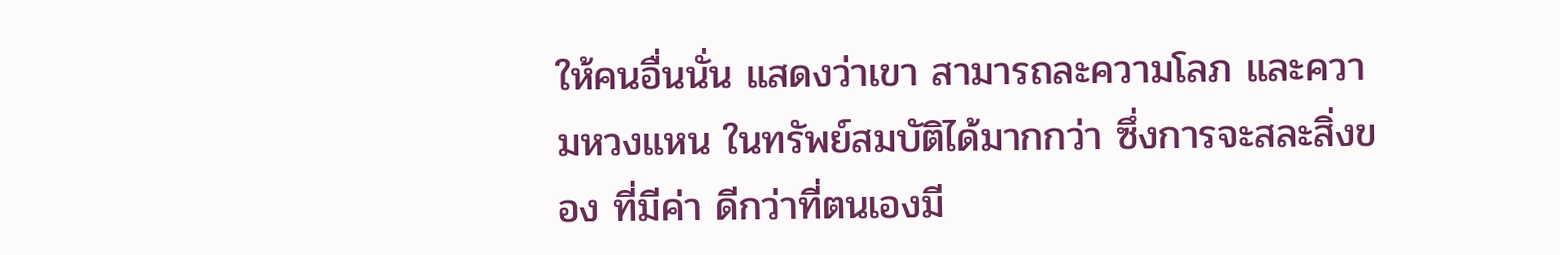ให้คนอื่นนั่น แสดงว่าเขา สามารถละความโลภ และความหวงแหน ในทรัพย์สมบัติได้มากกว่า ซึ่งการจะสละสิ่งของ ที่มีค่า ดีกว่าที่ตนเองมี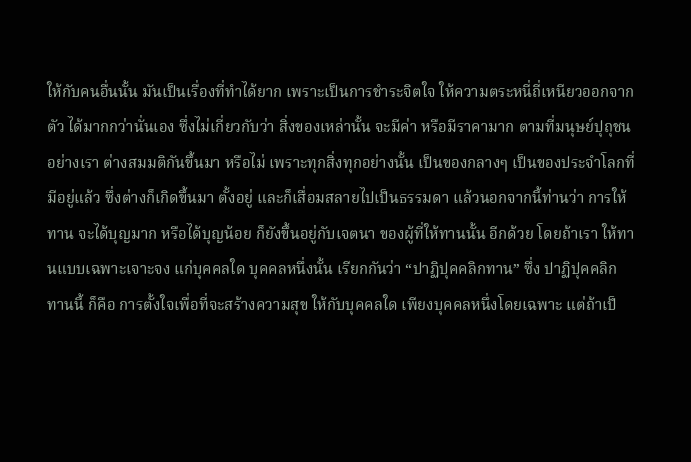ให้กับคนอื่นนั้น มันเป็นเรื่องที่ทำได้ยาก เพราะเป็นการชำระจิตใจ ให้ความตระหนี่ถี่เหนียวออกจากตัว ได้มากกว่านั่นเอง ซึ่งไม่เกี่ยวกับว่า สิ่งของเหล่านั้น จะมีค่า หรือมีราคามาก ตามที่มนุษย์ปุถุชนอย่างเรา ต่างสมมติกันขึ้นมา หรือไม่ เพราะทุกสิ่งทุกอย่างนั้น เป็นของกลางๆ เป็นของประจำโลกที่มีอยู่แล้ว ซึ่งต่างก็เกิดขึ้นมา ตั้งอยู่ และก็เสื่อมสลายไปเป็นธรรมดา แล้วนอกจากนี้ท่านว่า การให้ทาน จะได้บุญมาก หรือได้บุญน้อย ก็ยังขึ้นอยู่กับเจตนา ของผู้ที่ให้ทานนั้น อีกด้วย โดยถ้าเรา ให้ทานแบบเฉพาะเจาะจง แก่บุคคลใด บุคคลหนึ่งนั้น เรียกกันว่า “ปาฏิปุคคลิกทาน” ซึ่ง ปาฏิปุคคลิกทานนี้ ก็คือ การตั้งใจเพื่อที่จะสร้างความสุข ให้กับบุคคลใด เพียงบุคคลหนึ่งโดยเฉพาะ แต่ถ้าเป็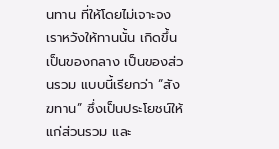นทาน ที่ให้โดยไม่เจาะจง เราหวังให้ทานนั้น เกิดขึ้นเป็นของกลาง เป็นของส่วนรวม แบบนี้เรียกว่า “สังฆทาน” ซึ่งเป็นประโยชน์ให้แก่ส่วนรวม และ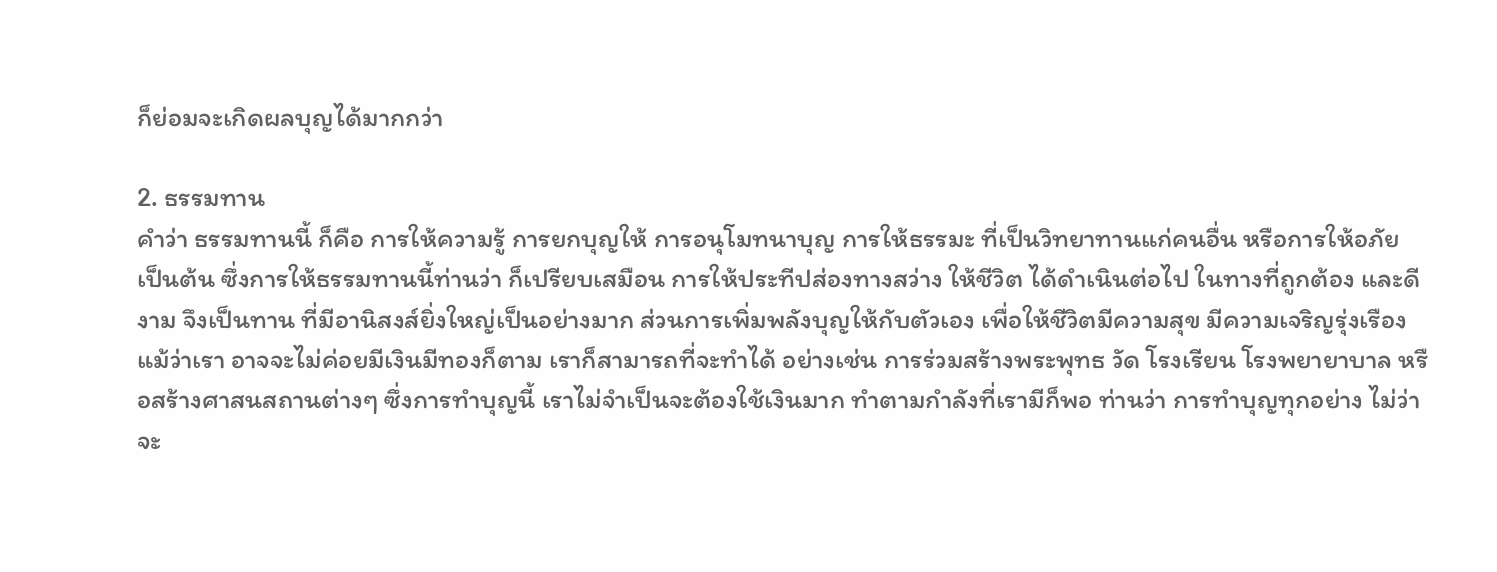ก็ย่อมจะเกิดผลบุญได้มากกว่า

2. ธรรมทาน
คำว่า ธรรมทานนี้ ก็คือ การให้ความรู้ การยกบุญให้ การอนุโมทนาบุญ การให้ธรรมะ ที่เป็นวิทยาทานแก่คนอื่น หรือการให้อภัย เป็นต้น ซึ่งการให้ธรรมทานนี้ท่านว่า ก็เปรียบเสมือน การให้ประทีปส่องทางสว่าง ให้ชีวิต ได้ดำเนินต่อไป ในทางที่ถูกต้อง และดีงาม จึงเป็นทาน ที่มีอานิสงส์ยิ่งใหญ่เป็นอย่างมาก ส่วนการเพิ่มพลังบุญให้กับตัวเอง เพื่อให้ชีวิตมีความสุข มีความเจริญรุ่งเรือง แม้ว่าเรา อาจจะไม่ค่อยมีเงินมีทองก็ตาม เราก็สามารถที่จะทำได้ อย่างเช่น การร่วมสร้างพระพุทธ วัด โรงเรียน โรงพยายาบาล หรือสร้างศาสนสถานต่างๆ ซึ่งการทำบุญนี้ เราไม่จำเป็นจะต้องใช้เงินมาก ทำตามกำลังที่เรามีก็พอ ท่านว่า การทำบุญทุกอย่าง ไม่ว่าจะ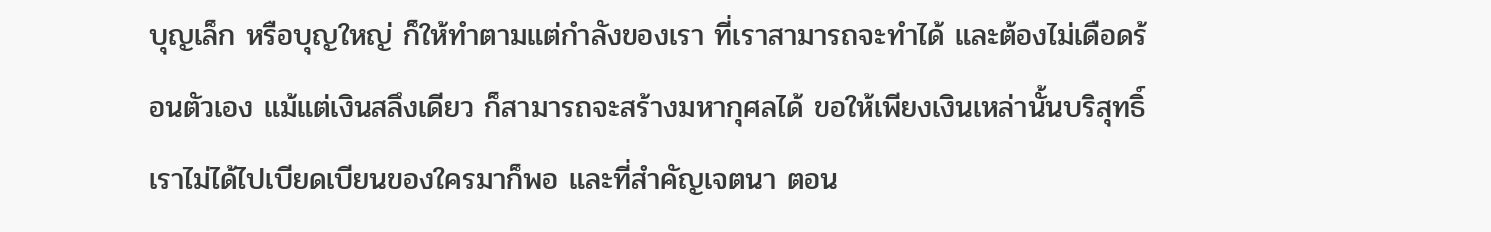บุญเล็ก หรือบุญใหญ่ ก็ให้ทำตามแต่กำลังของเรา ที่เราสามารถจะทำได้ และต้องไม่เดือดร้อนตัวเอง แม้แต่เงินสลึงเดียว ก็สามารถจะสร้างมหากุศลได้ ขอให้เพียงเงินเหล่านั้นบริสุทธิ์ เราไม่ได้ไปเบียดเบียนของใครมาก็พอ และที่สำคัญเจตนา ตอน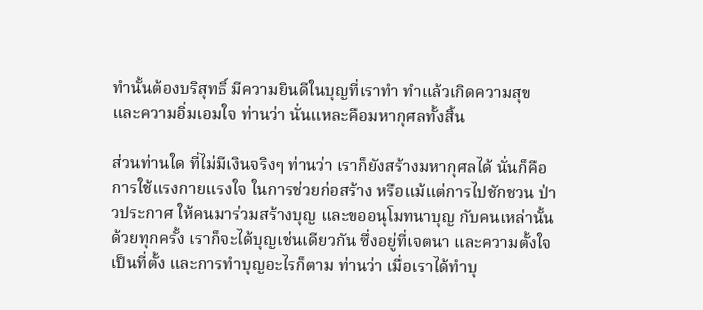ทำนั้นต้องบริสุทธิ์ มีความยินดีในบุญที่เราทำ ทำแล้วเกิดความสุข และความอิ่มเอมใจ ท่านว่า นั่นแหละคือมหากุศลทั้งสิ้น

ส่วนท่านใด ที่ไม่มีเงินจริงๆ ท่านว่า เราก็ยังสร้างมหากุศลได้ นั่นก็คือ การใช้แรงกายแรงใจ ในการช่วยก่อสร้าง หรือแม้แต่การไปชักชวน ป่าวประกาศ ให้คนมาร่วมสร้างบุญ และขออนุโมทนาบุญ กับคนเหล่านั้นด้วยทุกครั้ง เราก็จะได้บุญเช่นเดียวกัน ซึ่งอยู่ที่เจตนา และความตั้งใจเป็นที่ตั้ง และการทำบุญอะไรก็ตาม ท่านว่า เมื่อเราได้ทำบุ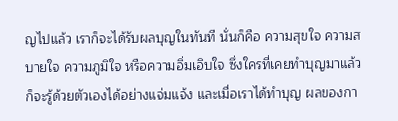ญไปแล้ว เราก็จะได้รับผลบุญในทันที นั่นก็คือ ความสุขใจ ความสบายใจ ความภูมิใจ หรือความอิ่มเอิบใจ ซึ่งใครที่เคยทำบุญมาแล้ว ก็จะรู้ด้วยตัวเองได้อย่างแจ่มแจ้ง และเมื่อเราได้ทำบุญ ผลของกา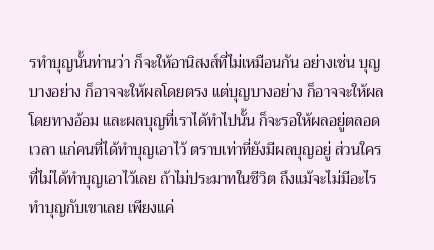รทำบุญนั้นท่านว่า ก็จะให้อานิสงส์ที่ไม่เหมือนกัน อย่างเช่น บุญบางอย่าง ก็อาจจะให้ผลโดยตรง แต่บุญบางอย่าง ก็อาจจะให้ผลโดยทางอ้อม และผลบุญที่เราได้ทำไปนั้น ก็จะรอให้ผลอยู่ตลอดเวลา แก่คนที่ได้ทำบุญเอาไว้ ตราบเท่าที่ยังมีผลบุญอยู่ ส่วนใคร ที่ไม่ได้ทำบุญเอาไว้เลย ถ้าไม่ประมาทในชีวิต ถึงแม้จะไม่มีอะไรทำบุญกับเขาเลย เพียงแค่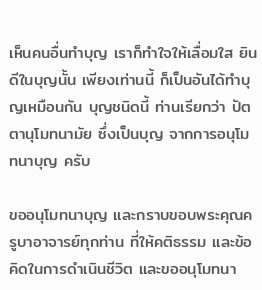เห็นคนอื่นทำบุญ เราก็ทำใจให้เลื่อมใส ยินดีในบุญนั้น เพียงเท่านนี้ ก็เป็นอันได้ทำบุญเหมือนกัน บุญชนิดนี้ ท่านเรียกว่า ปัตตานุโมทนามัย ซึ่งเป็นบุญ จากการอนุโมทนาบุญ ครับ

ขออนุโมทนาบุญ และกราบขอบพระคุณครูบาอาจารย์ทุกท่าน ที่ให้คติธรรม และข้อคิดในการดำเนินชีวิต และขออนุโมทนา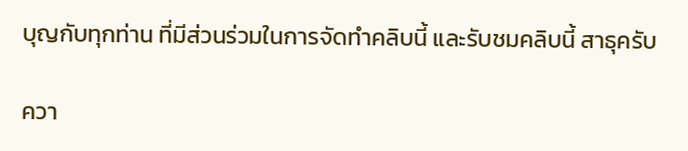บุญกับทุกท่าน ที่มีส่วนร่วมในการจัดทำคลิบนี้ และรับชมคลิบนี้ สาธุครับ

ควา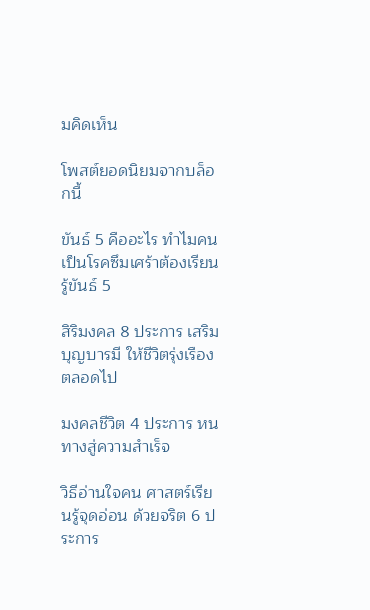มคิดเห็น

โพสต์ยอดนิยมจากบล็อกนี้

ขันธ์ 5 คืออะไร ทำไมคนเป็นโรคซึมเศร้าต้องเรียนรู้ขันธ์ 5

สิริมงคล 8 ประการ เสริมบุญบารมี ให้ชีวิตรุ่งเรืองตลอดไป

มงคลชีวิต 4 ประการ หนทางสู่ความสำเร็จ

วิธีอ่านใจคน ศาสตร์เรียนรู้จุดอ่อน ด้วยจริต 6 ประการ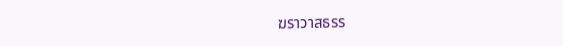ฆราวาสธรร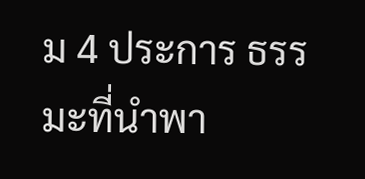ม 4 ประการ ธรรมะที่นำพา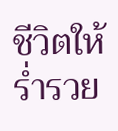ชีวิตให้ร่ำรวย